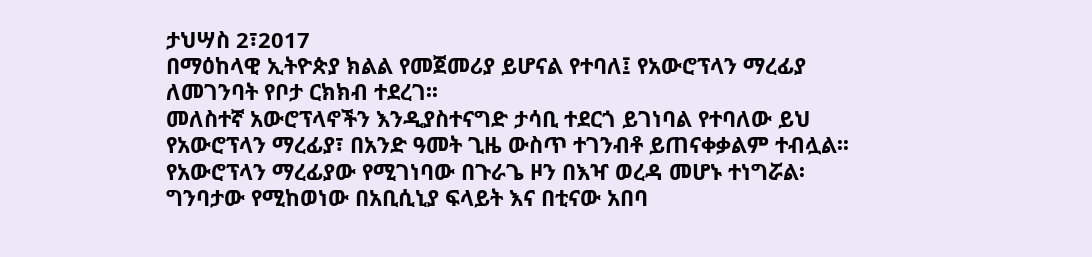ታህሣስ 2፣2017
በማዕከላዊ ኢትዮጵያ ክልል የመጀመሪያ ይሆናል የተባለ፤ የአውሮፕላን ማረፊያ ለመገንባት የቦታ ርክክብ ተደረገ፡፡
መለስተኛ አውሮፕላኖችን እንዲያስተናግድ ታሳቢ ተደርጎ ይገነባል የተባለው ይህ የአውሮፕላን ማረፊያ፣ በአንድ ዓመት ጊዜ ውስጥ ተገንብቶ ይጠናቀቃልም ተብሏል፡፡
የአውሮፕላን ማረፊያው የሚገነባው በጉራጌ ዞን በእዣ ወረዳ መሆኑ ተነግሯል፡
ግንባታው የሚከወነው በአቢሲኒያ ፍላይት እና በቲናው አበባ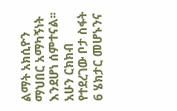ልማት አክሲዮን ማህበር አማካኝነት እንደሆነ ሰምተናል፡፡
አሁን ርክክብ የተደረገው ቦታ ስፋት 6 ሄክታር መሆኑንና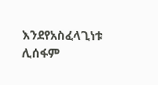እንደየአስፈላጊነቱ ሊሰፋም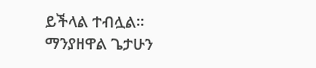ይችላል ተብሏል፡፡
ማንያዘዋል ጌታሁን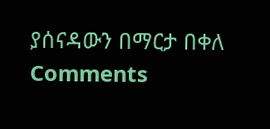ያሰናዳውን በማርታ በቀለ
Comments